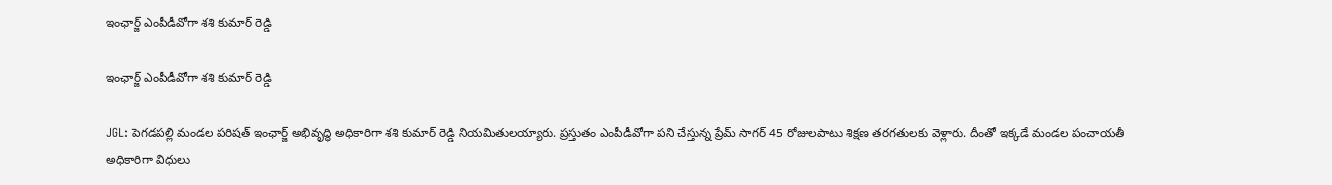ఇంఛార్జ్ ఎంపీడీవోగా శశి కుమార్ రెడ్డి

ఇంఛార్జ్ ఎంపీడీవోగా శశి కుమార్ రెడ్డి

JGL: పెగడపల్లి మండల పరిషత్ ఇంఛార్జ్ అభివృద్ధి అధికారిగా శశి కుమార్ రెడ్డి నియమితులయ్యారు. ప్రస్తుతం ఎంపీడీవోగా పని చేస్తున్న ప్రేమ్ సాగర్ 45 రోజులపాటు శిక్షణ తరగతులకు వెళ్లారు. దీంతో ఇక్కడే మండల పంచాయతీ అధికారిగా విధులు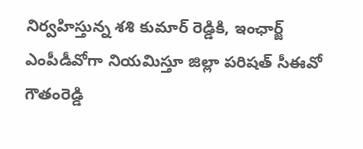నిర్వహిస్తున్న శశి కుమార్ రెడ్డికి, ఇంఛార్జ్ ఎంపీడీవోగా నియమిస్తూ జిల్లా పరిషత్ సీఈవో గౌతంరెడ్డి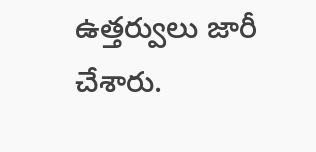ఉత్తర్వులు జారీ చేశారు.